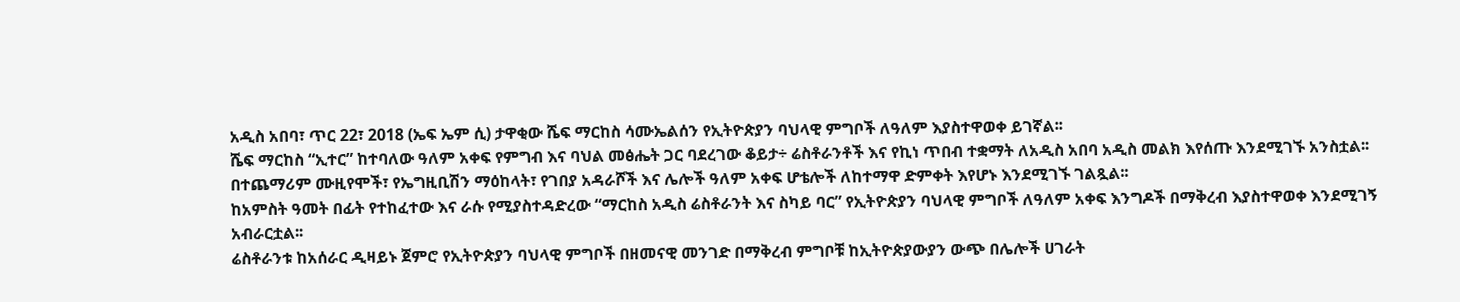አዲስ አበባ፣ ጥር 22፣ 2018 (ኤፍ ኤም ሲ) ታዋቂው ሼፍ ማርከስ ሳሙኤልሰን የኢትዮጵያን ባህላዊ ምግቦች ለዓለም እያስተዋወቀ ይገኛል፡፡
ሼፍ ማርከስ “ኢተር” ከተባለው ዓለም አቀፍ የምግብ እና ባህል መፅሔት ጋር ባደረገው ቆይታ÷ ሬስቶራንቶች እና የኪነ ጥበብ ተቋማት ለአዲስ አበባ አዲስ መልክ እየሰጡ እንደሚገኙ አንስቷል፡፡
በተጨማሪም ሙዚየሞች፣ የኤግዚቢሽን ማዕከላት፣ የገበያ አዳራሾች እና ሌሎች ዓለም አቀፍ ሆቴሎች ለከተማዋ ድምቀት እየሆኑ እንደሚገኙ ገልጿል፡፡
ከአምስት ዓመት በፊት የተከፈተው እና ራሱ የሚያስተዳድረው “ማርከስ አዲስ ሬስቶራንት እና ስካይ ባር” የኢትዮጵያን ባህላዊ ምግቦች ለዓለም አቀፍ እንግዶች በማቅረብ እያስተዋወቀ እንደሚገኝ አብራርቷል፡፡
ሬስቶራንቱ ከአሰራር ዲዛይኑ ጀምሮ የኢትዮጵያን ባህላዊ ምግቦች በዘመናዊ መንገድ በማቅረብ ምግቦቹ ከኢትዮጵያውያን ውጭ በሌሎች ሀገራት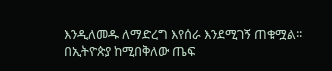እንዲለመዱ ለማድረግ እየሰራ እንደሚገኝ ጠቁሟል፡፡
በኢትዮጵያ ከሚበቅለው ጤፍ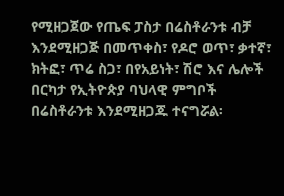የሚዘጋጀው የጤፍ ፓስታ በሬስቶራንቱ ብቻ እንደሚዘጋጅ በመጥቀስ፣ የዶሮ ወጥ፣ ቃተኛ፣ ክትፎ፣ ጥሬ ስጋ፣ በየአይነት፣ ሽሮ እና ሌሎች በርካታ የኢትዮጵያ ባህላዊ ምግቦች በሬስቶራንቱ እንደሚዘጋጁ ተናግሯል፡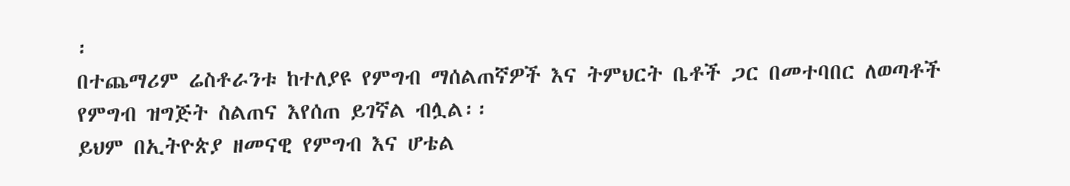፡
በተጨማሪም ሬስቶራንቱ ከተለያዩ የምግብ ማሰልጠኛዎች እና ትምህርት ቤቶች ጋር በመተባበር ለወጣቶች የምግብ ዝግጅት ስልጠና እየሰጠ ይገኛል ብሏል፡፡
ይህም በኢትዮጵያ ዘመናዊ የምግብ እና ሆቴል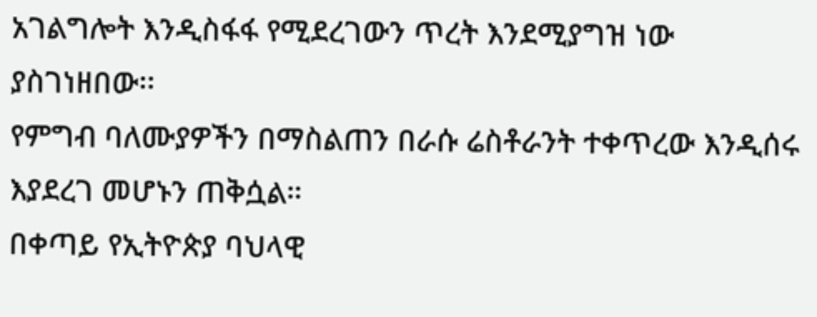አገልግሎት እንዲስፋፋ የሚደረገውን ጥረት እንደሚያግዝ ነው ያስገነዘበው፡፡
የምግብ ባለሙያዎችን በማስልጠን በራሱ ሬስቶራንት ተቀጥረው እንዲሰሩ እያደረገ መሆኑን ጠቅሷል።
በቀጣይ የኢትዮጵያ ባህላዊ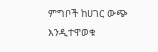ምግቦች ከሀገር ውጭ እንዲተዋወቁ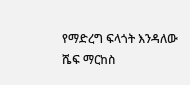የማድረግ ፍላጎት እንዳለው ሼፍ ማርከስ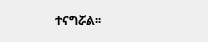ተናግሯል፡፡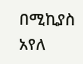በሚኪያስ አየለ